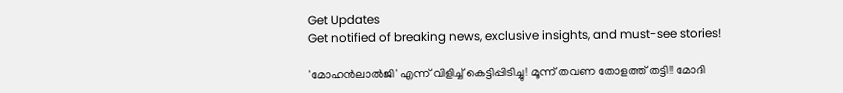Get Updates
Get notified of breaking news, exclusive insights, and must-see stories!

'മോഹന്‍ലാൽജി' എന്ന് വിളിച്ച് കെട്ടിപ്പിടിച്ചു! മൂന്ന് തവണ തോളത്ത് തട്ടി!! മോദി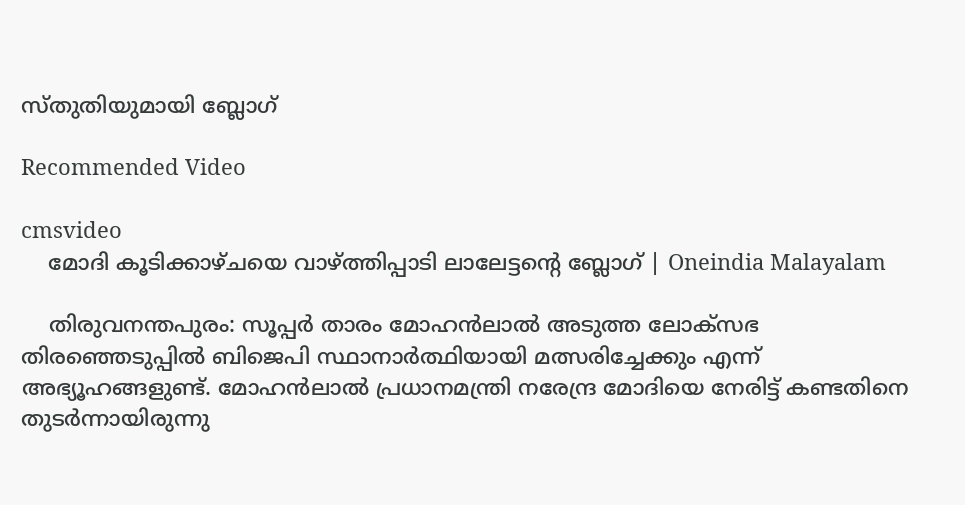സ്തുതിയുമായി ബ്ലോഗ്

Recommended Video

cmsvideo
    മോദി കൂടിക്കാഴ്ചയെ വാഴ്ത്തിപ്പാടി ലാലേട്ടന്റെ ബ്ലോഗ് | Oneindia Malayalam

    തിരുവനന്തപുരം: സൂപ്പര്‍ താരം മോഹന്‍ലാല്‍ അടുത്ത ലോക്‌സഭ തിരഞ്ഞെടുപ്പില്‍ ബിജെപി സ്ഥാനാര്‍ത്ഥിയായി മത്സരിച്ചേക്കും എന്ന് അഭ്യൂഹങ്ങളുണ്ട്. മോഹന്‍ലാല്‍ പ്രധാനമന്ത്രി നരേന്ദ്ര മോദിയെ നേരിട്ട് കണ്ടതിനെ തുടര്‍ന്നായിരുന്നു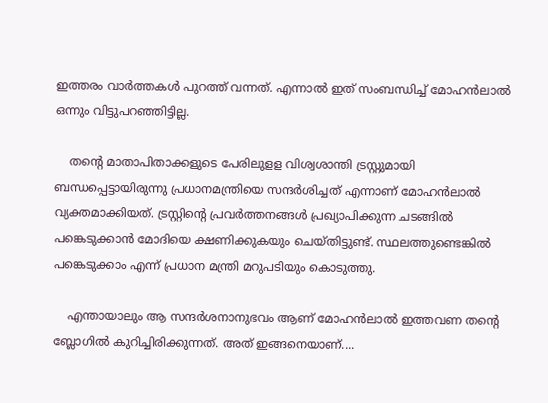ഇത്തരം വാര്‍ത്തകള്‍ പുറത്ത് വന്നത്. എന്നാല്‍ ഇത് സംബന്ധിച്ച് മോഹന്‍ലാല്‍ ഒന്നും വിട്ടുപറഞ്ഞിട്ടില്ല.

    തന്റെ മാതാപിതാക്കളുടെ പേരിലുളള വിശ്വശാന്തി ട്രസ്റ്റുമായി ബന്ധപ്പെട്ടായിരുന്നു പ്രധാനമന്ത്രിയെ സന്ദര്‍ശിച്ചത് എന്നാണ് മോഹന്‍ലാല്‍ വ്യക്തമാക്കിയത്. ട്രസ്റ്റിന്റെ പ്രവര്‍ത്തനങ്ങള്‍ പ്രഖ്യാപിക്കുന്ന ചടങ്ങില്‍ പങ്കെടുക്കാന്‍ മോദിയെ ക്ഷണിക്കുകയും ചെയ്തിട്ടുണ്ട്. സ്ഥലത്തുണ്ടെങ്കില്‍ പങ്കെടുക്കാം എന്ന് പ്രധാന മന്ത്രി മറുപടിയും കൊടുത്തു.

    എന്തായാലും ആ സന്ദര്‍ശനാനുഭവം ആണ് മോഹന്‍ലാല്‍ ഇത്തവണ തന്റെ ബ്ലോഗില്‍ കുറിച്ചിരിക്കുന്നത്. അത് ഇങ്ങനെയാണ്....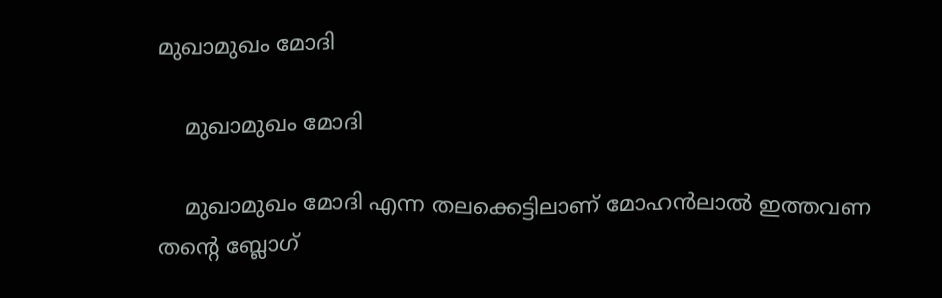മുഖാമുഖം മോദി

    മുഖാമുഖം മോദി

    മുഖാമുഖം മോദി എന്ന തലക്കെട്ടിലാണ് മോഹന്‍ലാല്‍ ഇത്തവണ തന്റെ ബ്ലോഗ്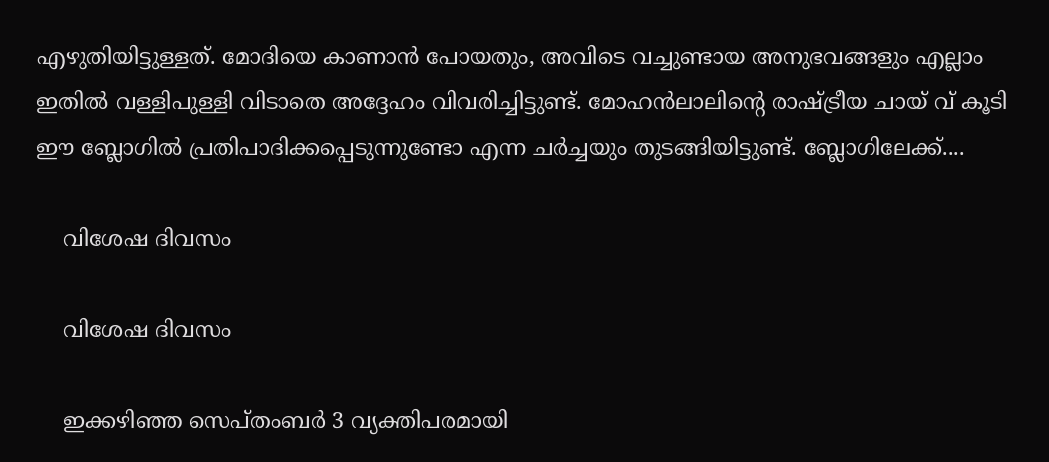എഴുതിയിട്ടുള്ളത്. മോദിയെ കാണാന്‍ പോയതും, അവിടെ വച്ചുണ്ടായ അനുഭവങ്ങളും എല്ലാം ഇതില്‍ വള്ളിപുള്ളി വിടാതെ അദ്ദേഹം വിവരിച്ചിട്ടുണ്ട്. മോഹന്‍ലാലിന്റെ രാഷ്ട്രീയ ചായ് വ് കൂടി ഈ ബ്ലോഗില്‍ പ്രതിപാദിക്കപ്പെടുന്നുണ്ടോ എന്ന ചര്‍ച്ചയും തുടങ്ങിയിട്ടുണ്ട്. ബ്ലോഗിലേക്ക്....

    വിശേഷ ദിവസം

    വിശേഷ ദിവസം

    ഇക്കഴിഞ്ഞ സെപ്തംബര്‍ 3 വ്യക്തിപരമായി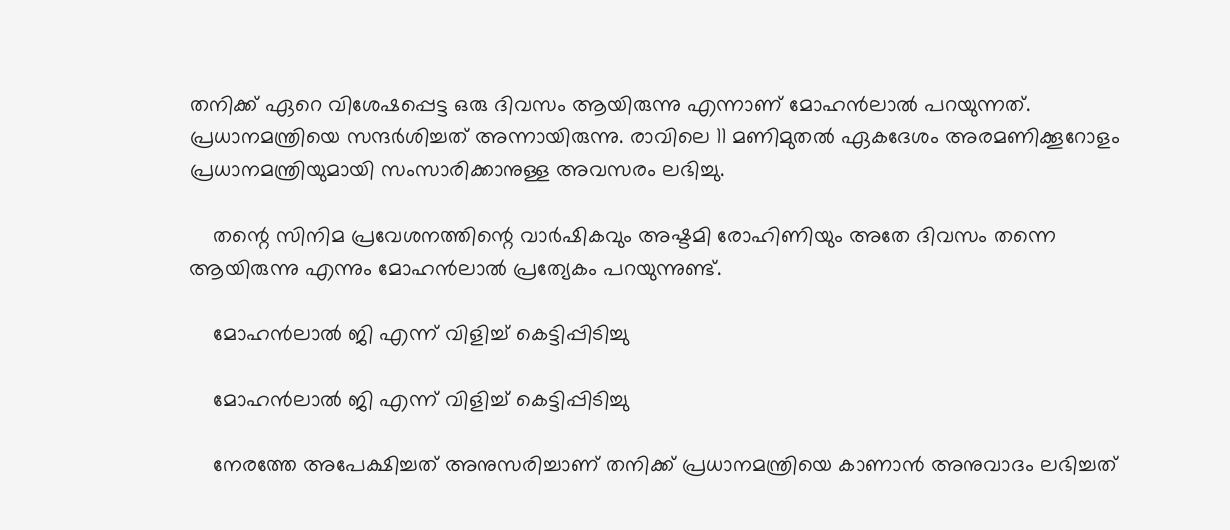തനിക്ക് ഏറെ വിശേഷപ്പെട്ട ഒരു ദിവസം ആയിരുന്നു എന്നാണ് മോഹന്‍ലാല്‍ പറയുന്നത്. പ്രധാനമന്ത്രിയെ സന്ദര്‍ശിച്ചത് അന്നായിരുന്നു. രാവിലെ 11 മണിമുതല്‍ ഏകദേശം അരമണിക്കൂറോളം പ്രധാനമന്ത്രിയുമായി സംസാരിക്കാനുള്ള അവസരം ലഭിച്ചു.

    തന്റെ സിനിമ പ്രവേശനത്തിന്റെ വാര്‍ഷികവും അഷ്ടമി രോഹിണിയും അതേ ദിവസം തന്നെ ആയിരുന്നു എന്നും മോഹന്‍ലാല്‍ പ്രത്യേകം പറയുന്നുണ്ട്.

    മോഹന്‍ലാല്‍ ജി എന്ന് വിളിച്ച് കെട്ടിപ്പിടിച്ചു

    മോഹന്‍ലാല്‍ ജി എന്ന് വിളിച്ച് കെട്ടിപ്പിടിച്ചു

    നേരത്തേ അപേക്ഷിച്ചത് അനുസരിച്ചാണ് തനിക്ക് പ്രധാനമന്ത്രിയെ കാണാന്‍ അനുവാദം ലഭിച്ചത്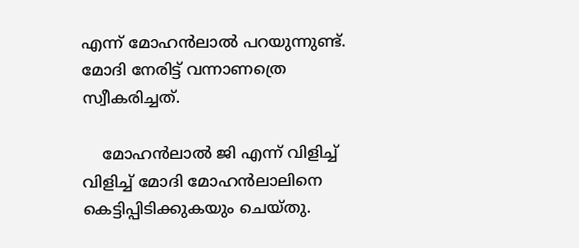എന്ന് മോഹന്‍ലാല്‍ പറയുന്നുണ്ട്. മോദി നേരിട്ട് വന്നാണത്രെ സ്വീകരിച്ചത്.

    മോഹന്‍ലാല്‍ ജി എന്ന് വിളിച്ച് വിളിച്ച് മോദി മോഹന്‍ലാലിനെ കെട്ടിപ്പിടിക്കുകയും ചെയ്തു.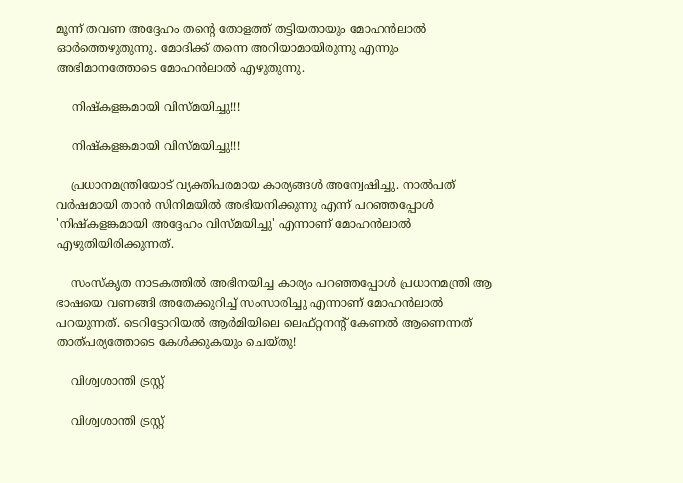മൂന്ന് തവണ അദ്ദേഹം തന്റെ തോളത്ത് തട്ടിയതായും മോഹന്‍ലാല്‍ ഓര്‍ത്തെഴുതുന്നു. മോദിക്ക് തന്നെ അറിയാമായിരുന്നു എന്നും അഭിമാനത്തോടെ മോഹന്‍ലാല്‍ എഴുതുന്നു.

    നിഷ്‌കളങ്കമായി വിസ്മയിച്ചു!!!

    നിഷ്‌കളങ്കമായി വിസ്മയിച്ചു!!!

    പ്രധാനമന്ത്രിയോട് വ്യക്തിപരമായ കാര്യങ്ങള്‍ അന്വേഷിച്ചു. നാല്‍പത് വര്‍ഷമായി താന്‍ സിനിമയില്‍ അഭിയനിക്കുന്നു എന്ന് പറഞ്ഞപ്പോള്‍ 'നിഷ്‌കളങ്കമായി അദ്ദേഹം വിസ്മയിച്ചു' എന്നാണ് മോഹന്‍ലാല്‍ എഴുതിയിരിക്കുന്നത്.

    സംസ്‌കൃത നാടകത്തില്‍ അഭിനയിച്ച കാര്യം പറഞ്ഞപ്പോള്‍ പ്രധാനമന്ത്രി ആ ഭാഷയെ വണങ്ങി അതേക്കുറിച്ച് സംസാരിച്ചു എന്നാണ് മോഹന്‍ലാല്‍ പറയുന്നത്. ടെറിട്ടോറിയല്‍ ആര്‍മിയിലെ ലെഫ്റ്റനന്റ് കേണല്‍ ആണെന്നത് താത്പര്യത്തോടെ കേള്‍ക്കുകയും ചെയ്തു!

    വിശ്വശാന്തി ട്രസ്റ്റ്

    വിശ്വശാന്തി ട്രസ്റ്റ്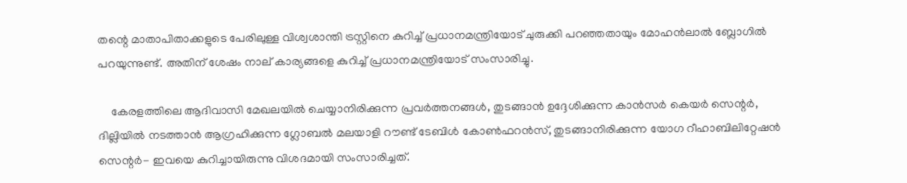തന്റെ മാതാപിതാക്കളുടെ പേരിലുള്ള വിശ്വശാന്തി ട്രസ്റ്റിനെ കുറിച്ച് പ്രധാനമന്ത്രിയോട് ചുരുക്കി പറഞ്ഞതായും മോഹന്‍ലാല്‍ ബ്ലോഗില്‍ പറയുന്നുണ്ട്. അതിന് ശേഷം നാല് കാര്യങ്ങളെ കുറിച്ച് പ്രധാനമന്ത്രിയോട് സംസാരിച്ചു.

    കേരളത്തിലെ ആദിവാസി മേഖലയില്‍ ചെയ്യാനിരിക്കുന്ന പ്രവര്‍ത്തനങ്ങള്‍, തുടങ്ങാന്‍ ഉദ്ദേശിക്കുന്ന കാന്‍സര്‍ കെയര്‍ സെന്റര്‍, ദില്ലിയില്‍ നടത്താന്‍ ആഗ്രഹിക്കുന്ന ഗ്ലോബല്‍ മലയാളി റൗണ്ട് ടേബിള്‍ കോണ്‍ഫറന്‍സ്, തുടങ്ങാനിരിക്കുന്ന യോഗ റീഹാബിലിറ്റേഷന്‍ സെന്റര്‍- ഇവയെ കുറിച്ചായിരുന്നു വിശദമായി സംസാരിച്ചത്.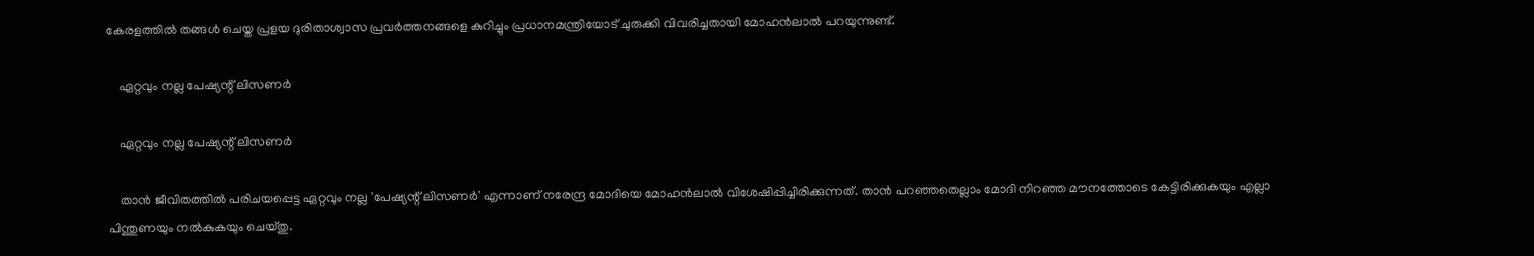കേരളത്തില്‍ തങ്ങള്‍ ചെയ്ത പ്രളയ ദുരിതാശ്വാസ പ്രവര്‍ത്തനങ്ങളെ കുറിച്ചും പ്രധാനമന്ത്രിയോട് ചുരുക്കി വിവരിച്ചതായി മോഹന്‍ലാല്‍ പറയുന്നുണ്ട്.

    ഏറ്റവും നല്ല പേഷ്യന്റ് ലിസണര്‍

    ഏറ്റവും നല്ല പേഷ്യന്റ് ലിസണര്‍

    താന്‍ ജീവിതത്തില്‍ പരിചയപ്പെട്ട ഏറ്റവും നല്ല 'പേഷ്യന്റ് ലിസണര്‍' എന്നാണ് നരേന്ദ്ര മോദിയെ മോഹന്‍ലാല്‍ വിശേഷിപ്പിച്ചിരിക്കുന്നത്. താന്‍ പറഞ്ഞതെല്ലാം മോദി നിറഞ്ഞ മൗനത്തോടെ കേട്ടിരിക്കുകയും എല്ലാ പിന്തുണയും നല്‍കുകയും ചെയ്തു.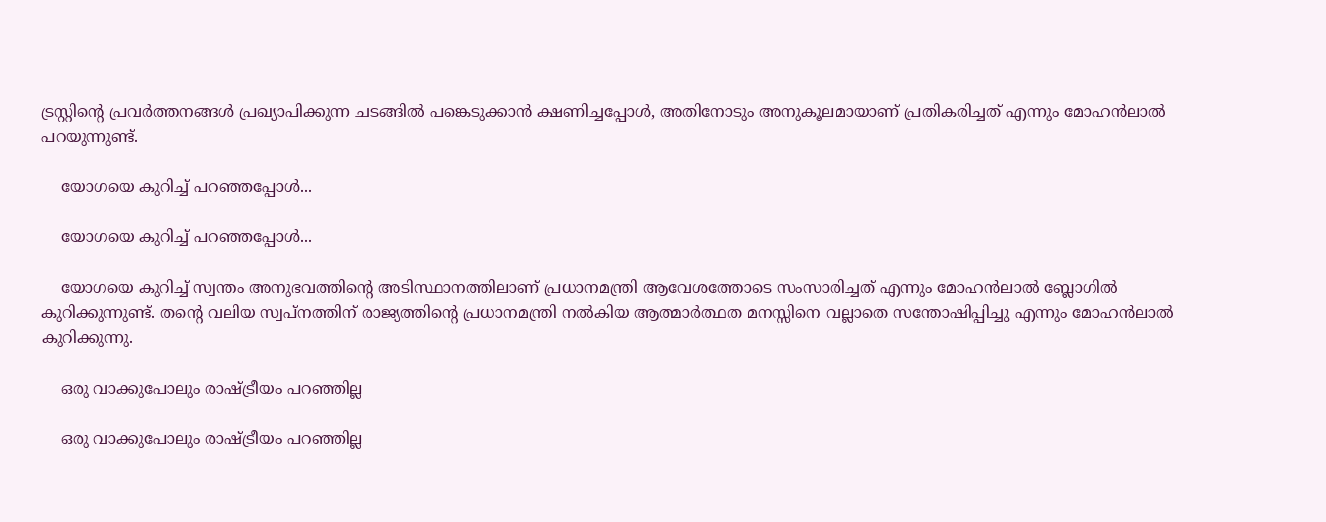ട്രസ്റ്റിന്റെ പ്രവര്‍ത്തനങ്ങള്‍ പ്രഖ്യാപിക്കുന്ന ചടങ്ങില്‍ പങ്കെടുക്കാന്‍ ക്ഷണിച്ചപ്പോള്‍, അതിനോടും അനുകൂലമായാണ് പ്രതികരിച്ചത് എന്നും മോഹന്‍ലാല്‍ പറയുന്നുണ്ട്.

    യോഗയെ കുറിച്ച് പറഞ്ഞപ്പോള്‍...

    യോഗയെ കുറിച്ച് പറഞ്ഞപ്പോള്‍...

    യോഗയെ കുറിച്ച് സ്വന്തം അനുഭവത്തിന്റെ അടിസ്ഥാനത്തിലാണ് പ്രധാനമന്ത്രി ആവേശത്തോടെ സംസാരിച്ചത് എന്നും മോഹന്‍ലാല്‍ ബ്ലോഗില്‍ കുറിക്കുന്നുണ്ട്. തന്റെ വലിയ സ്വപ്‌നത്തിന് രാജ്യത്തിന്റെ പ്രധാനമന്ത്രി നല്‍കിയ ആത്മാര്‍ത്ഥത മനസ്സിനെ വല്ലാതെ സന്തോഷിപ്പിച്ചു എന്നും മോഹന്‍ലാല്‍ കുറിക്കുന്നു.

    ഒരു വാക്കുപോലും രാഷ്ട്രീയം പറഞ്ഞില്ല

    ഒരു വാക്കുപോലും രാഷ്ട്രീയം പറഞ്ഞില്ല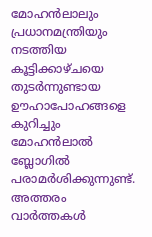മോഹന്‍ലാലും പ്രധാനമന്ത്രിയും നടത്തിയ കൂട്ടിക്കാഴ്ചയെ തുടര്‍ന്നുണ്ടായ ഊഹാപോഹങ്ങളെ കുറിച്ചും മോഹന്‍ലാല്‍ ബ്ലോഗില്‍ പരാമര്‍ശിക്കുന്നുണ്ട്. അത്തരം വാര്‍ത്തകള്‍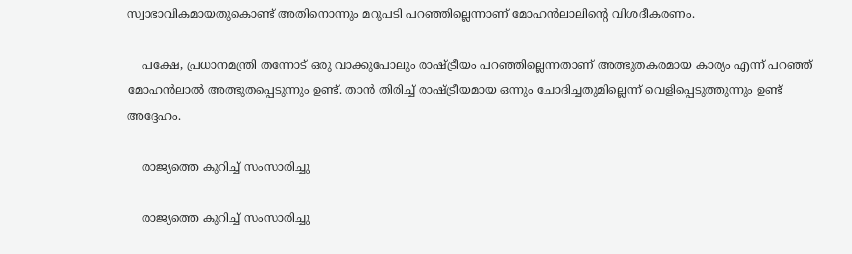സ്വാഭാവികമായതുകൊണ്ട് അതിനൊന്നും മറുപടി പറഞ്ഞില്ലെന്നാണ് മോഹന്‍ലാലിന്റെ വിശദീകരണം.

    പക്ഷേ, പ്രധാനമന്ത്രി തന്നോട് ഒരു വാക്കുപോലും രാഷ്ട്രീയം പറഞ്ഞില്ലെന്നതാണ് അത്ഭുതകരമായ കാര്യം എന്ന് പറഞ്ഞ് മോഹന്‍ലാല്‍ അത്ഭുതപ്പെടുന്നും ഉണ്ട്. താന്‍ തിരിച്ച് രാഷ്ട്രീയമായ ഒന്നും ചോദിച്ചതുമില്ലെന്ന് വെളിപ്പെടുത്തുന്നും ഉണ്ട് അദ്ദേഹം.

    രാജ്യത്തെ കുറിച്ച് സംസാരിച്ചു

    രാജ്യത്തെ കുറിച്ച് സംസാരിച്ചു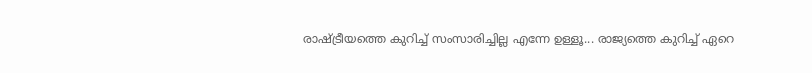രാഷ്ട്രീയത്തെ കുറിച്ച് സംസാരിച്ചില്ല എന്നേ ഉള്ളൂ... രാജ്യത്തെ കുറിച്ച് ഏറെ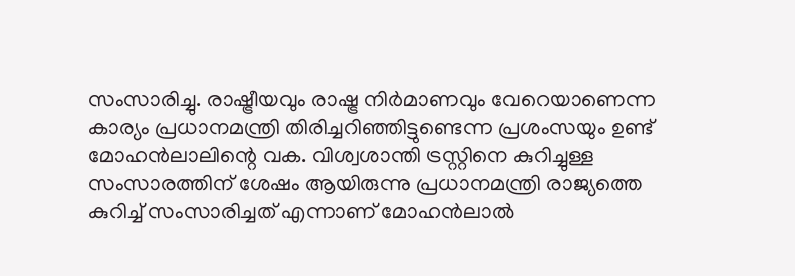സംസാരിച്ചു. രാഷ്ട്രീയവും രാഷ്ട്ര നിര്‍മാണവും വേറെയാണെന്ന കാര്യം പ്രധാനമന്ത്രി തിരിച്ചറിഞ്ഞിട്ടുണ്ടെന്ന പ്രശംസയും ഉണ്ട് മോഹന്‍ലാലിന്റെ വക. വിശ്വശാന്തി ട്രസ്റ്റിനെ കുറിച്ചുള്ള സംസാരത്തിന് ശേഷം ആയിരുന്നു പ്രധാനമന്ത്രി രാജ്യത്തെ കുറിച്ച് സംസാരിച്ചത് എന്നാണ് മോഹന്‍ലാല്‍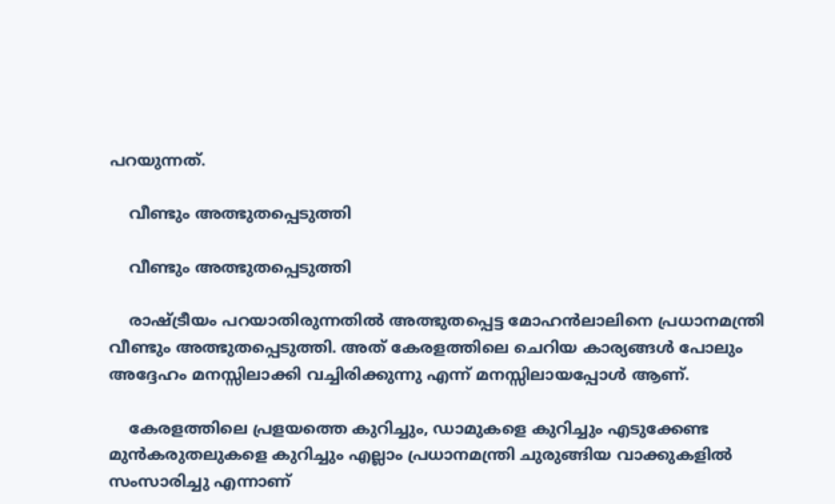പറയുന്നത്.

    വീണ്ടും അത്ഭുതപ്പെടുത്തി

    വീണ്ടും അത്ഭുതപ്പെടുത്തി

    രാഷ്ട്രീയം പറയാതിരുന്നതില്‍ അത്ഭുതപ്പെട്ട മോഹന്‍ലാലിനെ പ്രധാനമന്ത്രി വീണ്ടും അത്ഭുതപ്പെടുത്തി. അത് കേരളത്തിലെ ചെറിയ കാര്യങ്ങള്‍ പോലും അദ്ദേഹം മനസ്സിലാക്കി വച്ചിരിക്കുന്നു എന്ന് മനസ്സിലായപ്പോള്‍ ആണ്.

    കേരളത്തിലെ പ്രളയത്തെ കുറിച്ചും, ഡാമുകളെ കുറിച്ചും എടുക്കേണ്ട മുന്‍കരുതലുകളെ കുറിച്ചും എല്ലാം പ്രധാനമന്ത്രി ചുരുങ്ങിയ വാക്കുകളില്‍ സംസാരിച്ചു എന്നാണ്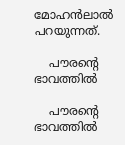മോഹന്‍ലാല്‍ പറയുന്നത്.

    പൗരന്റെ ഭാവത്തില്‍

    പൗരന്റെ ഭാവത്തില്‍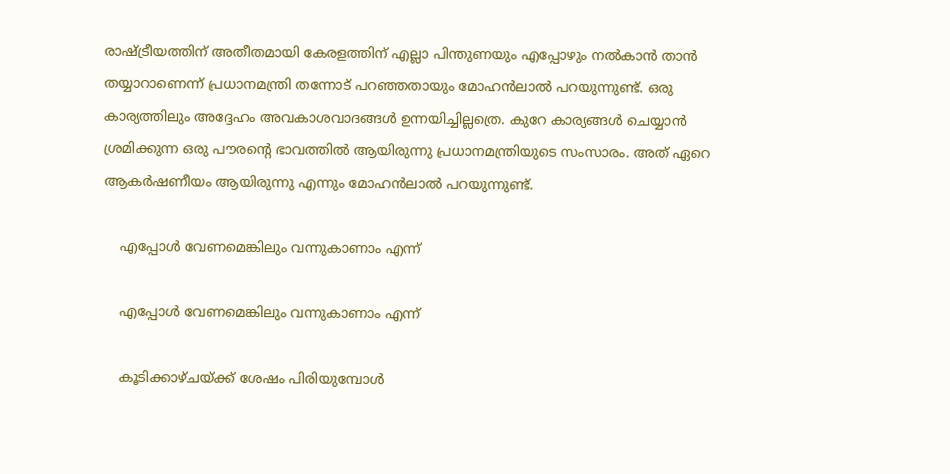രാഷ്ട്രീയത്തിന് അതീതമായി കേരളത്തിന് എല്ലാ പിന്തുണയും എപ്പോഴും നല്‍കാന്‍ താന്‍ തയ്യാറാണെന്ന് പ്രധാനമന്ത്രി തന്നോട് പറഞ്ഞതായും മോഹന്‍ലാല്‍ പറയുന്നുണ്ട്. ഒരു കാര്യത്തിലും അദ്ദേഹം അവകാശവാദങ്ങള്‍ ഉന്നയിച്ചില്ലത്രെ. കുറേ കാര്യങ്ങള്‍ ചെയ്യാന്‍ ശ്രമിക്കുന്ന ഒരു പൗരന്റെ ഭാവത്തില്‍ ആയിരുന്നു പ്രധാനമന്ത്രിയുടെ സംസാരം. അത് ഏറെ ആകര്‍ഷണീയം ആയിരുന്നു എന്നും മോഹന്‍ലാല്‍ പറയുന്നുണ്ട്.

    എപ്പോള്‍ വേണമെങ്കിലും വന്നുകാണാം എന്ന്

    എപ്പോള്‍ വേണമെങ്കിലും വന്നുകാണാം എന്ന്

    കൂടിക്കാഴ്ചയ്ക്ക് ശേഷം പിരിയുമ്പോള്‍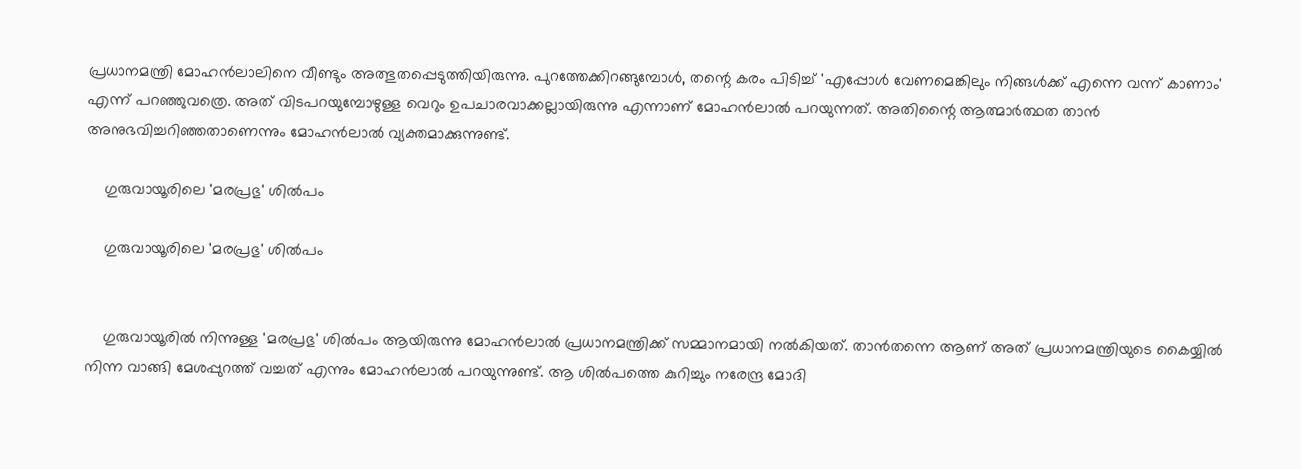പ്രധാനമന്ത്രി മോഹന്‍ലാലിനെ വീണ്ടും അത്ഭുതപ്പെടുത്തിയിരുന്നു. പുറത്തേക്കിറങ്ങുമ്പോള്‍, തന്റെ കരം പിടിച്ച് 'എപ്പോള്‍ വേണമെങ്കിലും നിങ്ങള്‍ക്ക് എന്നെ വന്ന് കാണാം' എന്ന് പറഞ്ഞുവത്രെ. അത് വിടപറയുമ്പോഴുള്ള വെറും ഉപചാരവാക്കല്ലായിരുന്നു എന്നാണ് മോഹന്‍ലാല്‍ പറയുന്നത്. അതിന്റൈ ആത്മാര്‍ത്ഥത താന്‍ അനുഭവിച്ചറിഞ്ഞതാണെന്നും മോഹന്‍ലാല്‍ വ്യക്തമാക്കുന്നുണ്ട്.

    ഗുരുവായൂരിലെ 'മരപ്രഭു' ശില്‍പം

    ഗുരുവായൂരിലെ 'മരപ്രഭു' ശില്‍പം


    ഗുരുവായൂരില്‍ നിന്നുള്ള 'മരപ്രഭു' ശില്‍പം ആയിരുന്നു മോഹന്‍ലാല്‍ പ്രധാനമന്ത്രിക്ക് സമ്മാനമായി നല്‍കിയത്. താന്‍തന്നെ ആണ് അത് പ്രധാനമന്ത്രിയുടെ കൈയ്യില്‍ നിന്ന വാങ്ങി മേശപ്പുറത്ത് വച്ചത് എന്നും മോഹന്‍ലാല്‍ പറയുന്നുണ്ട്. ആ ശില്‍പത്തെ കുറിച്ചും നരേന്ദ്ര മോദി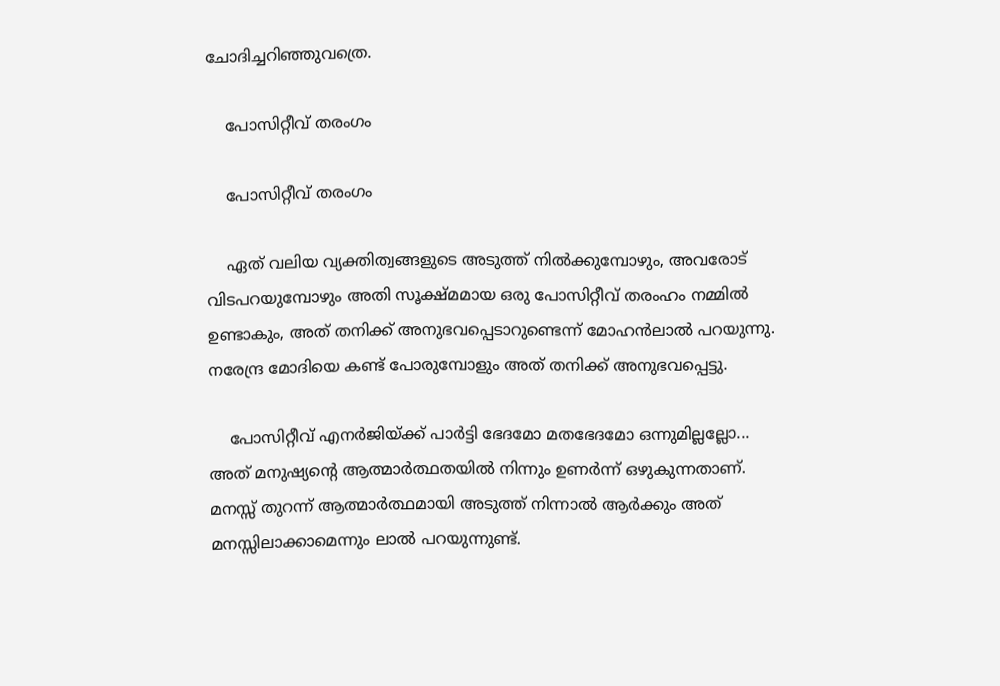ചോദിച്ചറിഞ്ഞുവത്രെ.

    പോസിറ്റീവ് തരംഗം

    പോസിറ്റീവ് തരംഗം

    ഏത് വലിയ വ്യക്തിത്വങ്ങളുടെ അടുത്ത് നില്‍ക്കുമ്പോഴും, അവരോട് വിടപറയുമ്പോഴും അതി സൂക്ഷ്മമായ ഒരു പോസിറ്റീവ് തരംഹം നമ്മില്‍ ഉണ്ടാകും, അത് തനിക്ക് അനുഭവപ്പെടാറുണ്ടെന്ന് മോഹന്‍ലാല്‍ പറയുന്നു. നരേന്ദ്ര മോദിയെ കണ്ട് പോരുമ്പോളും അത് തനിക്ക് അനുഭവപ്പെട്ടു.

    പോസിറ്റീവ് എനര്‍ജിയ്ക്ക് പാര്‍ട്ടി ഭേദമോ മതഭേദമോ ഒന്നുമില്ലല്ലോ... അത് മനുഷ്യന്റെ ആത്മാര്‍ത്ഥതയില്‍ നിന്നും ഉണര്‍ന്ന് ഒഴുകുന്നതാണ്. മനസ്സ് തുറന്ന് ആത്മാര്‍ത്ഥമായി അടുത്ത് നിന്നാല്‍ ആര്‍ക്കും അത് മനസ്സിലാക്കാമെന്നും ലാല്‍ പറയുന്നുണ്ട്.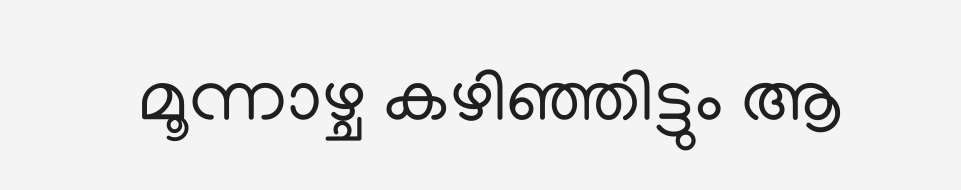മൂന്നാഴ്ച കഴിഞ്ഞിട്ടും ആ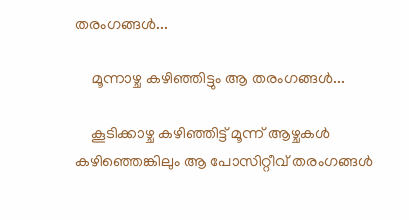തരംഗങ്ങള്‍...

    മൂന്നാഴ്ച കഴിഞ്ഞിട്ടും ആ തരംഗങ്ങള്‍...

    കൂടിക്കാഴ്ച കഴിഞ്ഞിട്ട് മൂന്ന് ആഴ്ചകള്‍ കഴിഞ്ഞെങ്കിലും ആ പോസിറ്റീവ് തരംഗങ്ങള്‍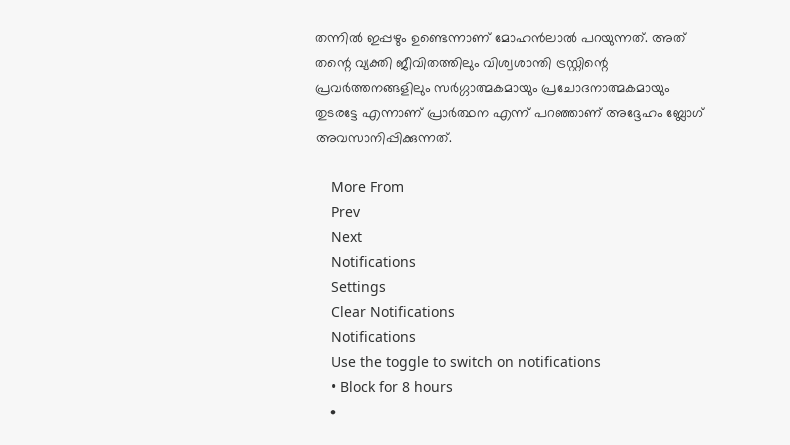തന്നില്‍ ഇപ്പഴും ഉണ്ടെന്നാണ് മോഹന്‍ലാല്‍ പറയുന്നത്. അത് തന്റെ വ്യക്തി ജീവിതത്തിലും വിശ്വശാന്തി ട്രസ്റ്റിന്റെ പ്രവര്‍ത്തനങ്ങളിലും സര്‍ഗ്ഗാത്മകമായും പ്രചോദനാത്മകമായും തുടരട്ടേ എന്നാണ് പ്രാര്‍ത്ഥന എന്ന് പറഞ്ഞാണ് അദ്ദേഹം ബ്ലോഗ് അവസാനിപ്പിക്കുന്നത്.

    More From
    Prev
    Next
    Notifications
    Settings
    Clear Notifications
    Notifications
    Use the toggle to switch on notifications
    • Block for 8 hours
    •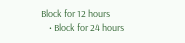Block for 12 hours
    • Block for 24 hours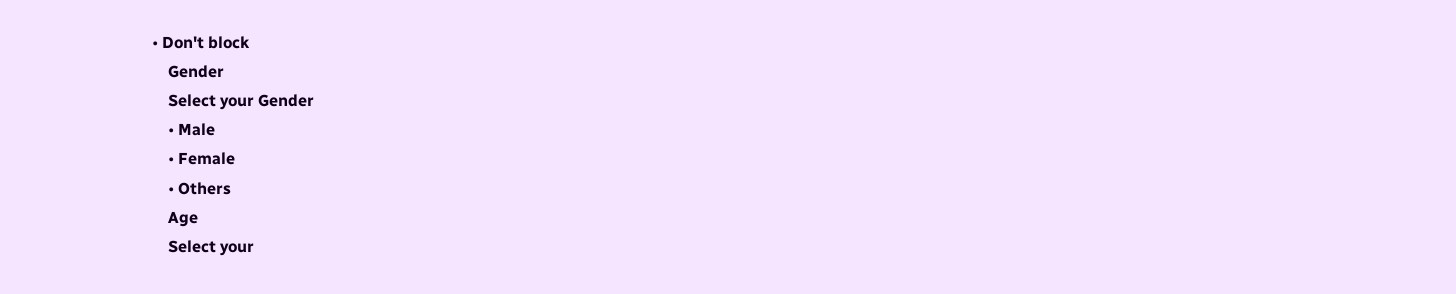• Don't block
    Gender
    Select your Gender
    • Male
    • Female
    • Others
    Age
    Select your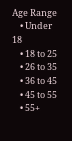Age Range
    • Under 18
    • 18 to 25
    • 26 to 35
    • 36 to 45
    • 45 to 55
    • 55+